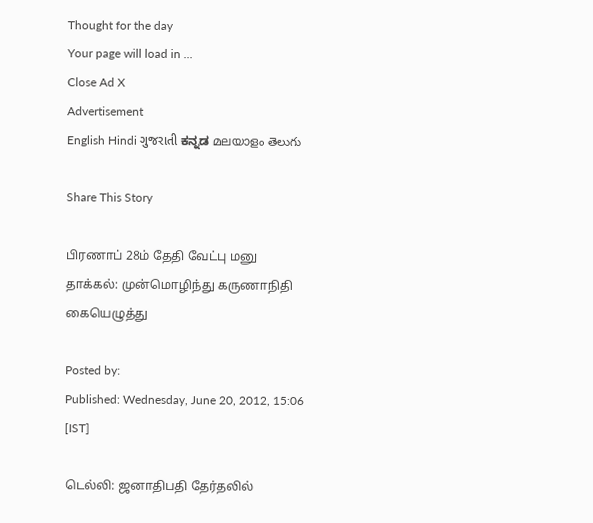Thought for the day
Your page will load in ...
Close Ad X
Advertisement
English Hindi ગુજરાતી ಕನ್ನಡ മലയാളം తెలుగు

Share This Story

பிரணாப் 28ம் தேதி வேட்பு மனு தாக்கல்: முன்மொழிந்து கருணாநிதி கையெழுத்து

Posted by:
Published: Wednesday, June 20, 2012, 15:06 [IST]

டெல்லி: ஜனாதிபதி தேர்தலில்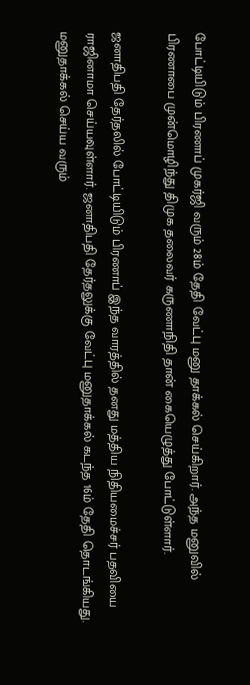போட்டியிடும் பிரணாப் முகர்ஜி வரும் 28ம் தேதி வேட்பு மனு தாக்கல் செய்கிறார். அந்த மனுவில் பிரணாபை முன்மொழிந்து திமுக தலைவர் கருணாநிதி தான் கையெழுத்து போட்டுள்ளார்.

ஜனாதிபதி தேர்தலில் போட்டியிடும் பிரணாப் இந்த வாரத்தில் தனது மத்திய நிதியமைச்சர் பதவியை ராஜினாமா செய்யவுள்ளார். ஜனாதிபதி தேர்தலுக்கு வேட்பு மனுதாக்கல் கடந்த 16ம் தேதி தொடங்கியது. மனுதாக்கல் செய்ய வரும்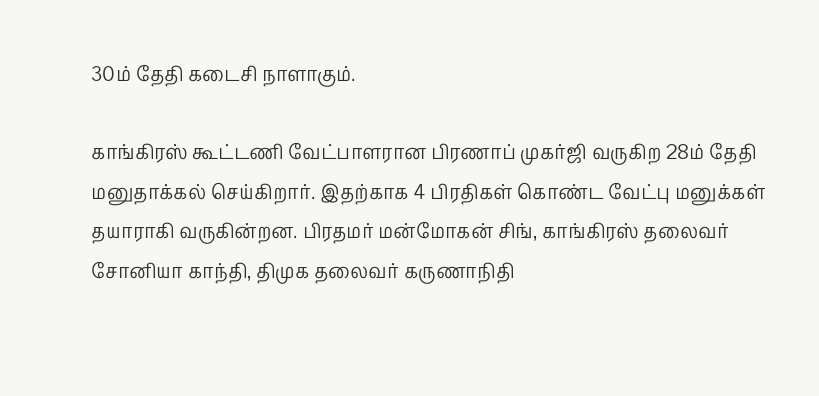30ம் தேதி கடைசி நாளாகும்.

காங்கிரஸ் கூட்டணி வேட்பாளரான பிரணாப் முகர்ஜி வருகிற 28ம் தேதி மனுதாக்கல் செய்கிறார். இதற்காக 4 பிரதிகள் கொண்ட வேட்பு மனுக்கள் தயாராகி வருகின்றன. பிரதமர் மன்மோகன் சிங், காங்கிரஸ் தலைவர் சோனியா காந்தி, திமுக தலைவர் கருணாநிதி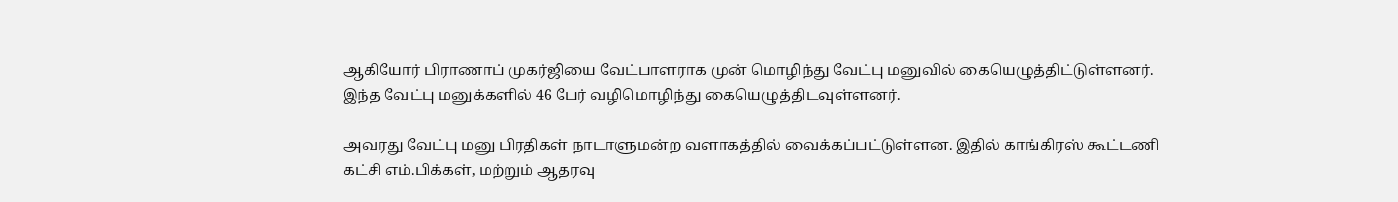ஆகியோர் பிராணாப் முகர்ஜியை வேட்பாளராக முன் மொழிந்து வேட்பு மனுவில் கையெழுத்திட்டுள்ளனர். இந்த வேட்பு மனுக்களில் 46 பேர் வழிமொழிந்து கையெழுத்திடவுள்ளனர்.

அவரது வேட்பு மனு பிரதிகள் நாடாளுமன்ற வளாகத்தில் வைக்கப்பட்டுள்ளன. இதில் காங்கிரஸ் கூட்டணி கட்சி எம்.பிக்கள், மற்றும் ஆதரவு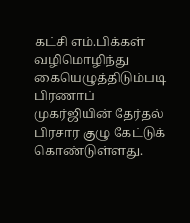கட்சி எம்.பிக்கள் வழிமொழிந்து கையெழுத்திடும்படி பிரணாப் முகர்ஜியின் தேர்தல் பிரசார குழு கேட்டுக் கொண்டுள்ளது.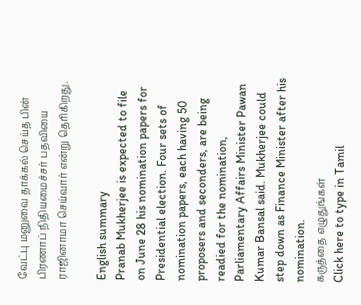வேட்பு மனுவை தாக்கல் செய்த பின் பிரணாப் நிதியமைச்சர் பதவியை ராஜினாமா செய்வார் என்று தெரிகிறது.

English summary
Pranab Mukherjee is expected to file on June 28 his nomination papers for Presidential election. Four sets of nomination papers, each having 50 proposers and seconders, are being readied for the nomination, Parliamentary Affairs Minister Pawan Kumar Bansal said. Mukherjee could step down as Finance Minister after his nomination.
கருத்தை எழுதுங்கள்
Click here to type in Tamil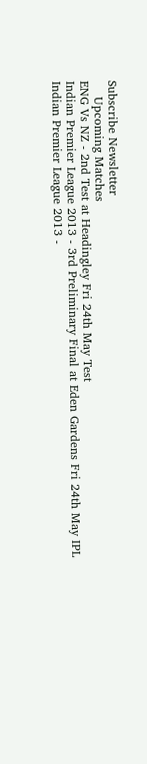Subscribe Newsletter
    Upcoming Matches
ENG Vs NZ - 2nd Test at Headingley Fri 24th May Test
Indian Premier League 2013 - 3rd Preliminary Final at Eden Gardens Fri 24th May IPL
Indian Premier League 2013 -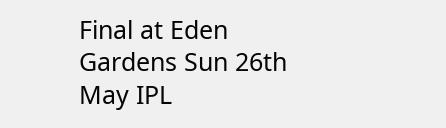Final at Eden Gardens Sun 26th May IPL